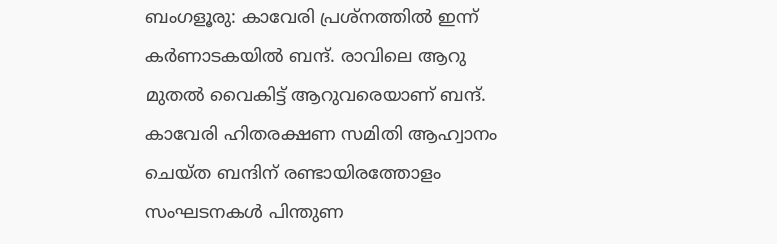ബംഗളൂരു: കാവേരി പ്രശ്‌നത്തില്‍ ഇന്ന് കര്‍ണാടകയില്‍ ബന്ദ്. രാവിലെ ആറു മുതല്‍ വൈകിട്ട് ആറുവരെയാണ് ബന്ദ്. കാവേരി ഹിതരക്ഷണ സമിതി ആഹ്വാനം ചെയ്ത ബന്ദിന് രണ്ടായിരത്തോളം സംഘടനകള്‍ പിന്തുണ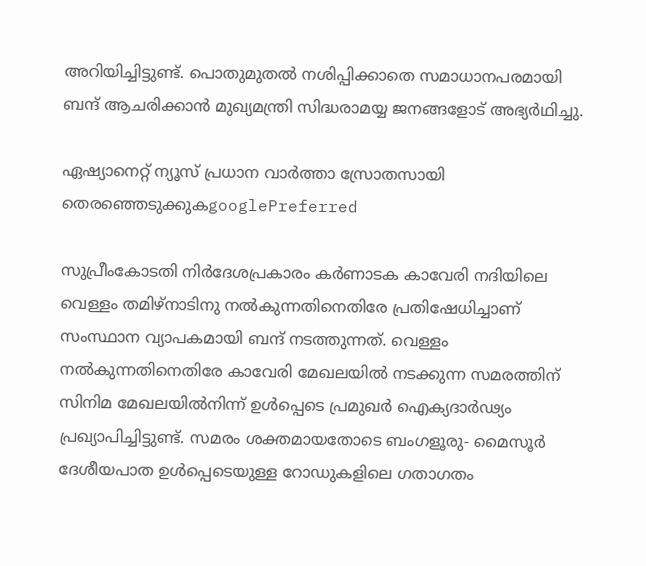അറിയിച്ചിട്ടുണ്ട്. പൊതുമുതല്‍ നശിപ്പിക്കാതെ സമാധാനപരമായി ബന്ദ് ആചരിക്കാന്‍ മുഖ്യമന്ത്രി സിദ്ധരാമയ്യ ജനങ്ങളോട് അഭ്യര്‍ഥിച്ചു.

ഏഷ്യാനെറ്റ് ന്യൂസ് പ്രധാന വാർത്താ സ്രോതസായി തെരഞ്ഞെടുക്കുകgooglePreferred

സുപ്രീംകോടതി നിര്‍ദേശപ്രകാരം കര്‍ണാടക കാവേരി നദിയിലെ വെള്ളം തമിഴ്‌നാടിനു നല്‍കുന്നതിനെതിരേ പ്രതിഷേധിച്ചാണ് സംസ്ഥാന വ്യാപകമായി ബന്ദ് നടത്തുന്നത്. വെള്ളം നല്‍കുന്നതിനെതിരേ കാവേരി മേഖലയില്‍ നടക്കുന്ന സമരത്തിന് സിനിമ മേഖലയില്‍നിന്ന് ഉള്‍പ്പെടെ പ്രമുഖര്‍ ഐക്യദാര്‍ഢ്യം പ്രഖ്യാപിച്ചിട്ടുണ്ട്. സമരം ശക്തമായതോടെ ബംഗളൂരു- മൈസൂര്‍ ദേശീയപാത ഉള്‍പ്പെടെയുള്ള റോഡുകളിലെ ഗതാഗതം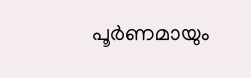പൂര്‍ണമായും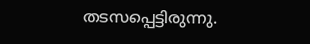തടസപ്പെട്ടിരുന്നു.